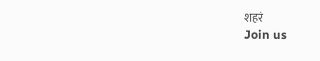शहरं
Join us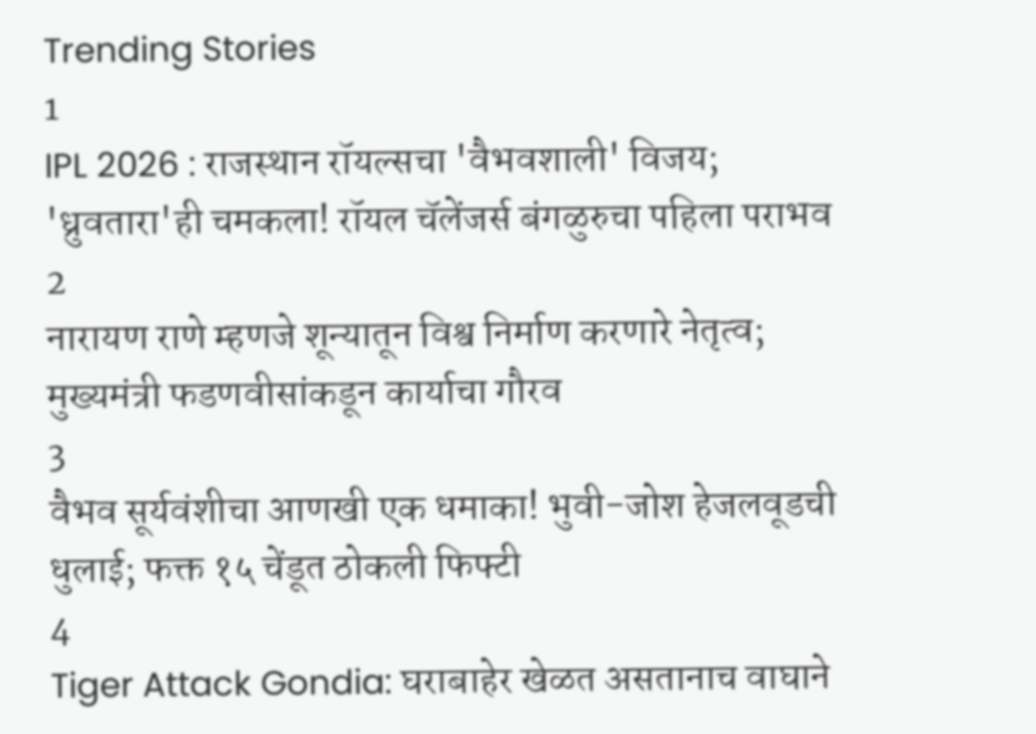Trending Stories
1
IPL 2026 : राजस्थान रॉयल्सचा 'वैभवशाली' विजय; 'ध्रुवतारा'ही चमकला! रॉयल चॅलेंजर्स बंगळुरुचा पहिला पराभव
2
नारायण राणे म्हणजे शून्यातून विश्व निर्माण करणारे नेतृत्व; मुख्यमंत्री फडणवीसांकडून कार्याचा गौरव
3
वैभव सूर्यवंशीचा आणखी एक धमाका! भुवी-जोश हेजलवूडची धुलाई; फक्त १५ चेंडूत ठोकली फिफ्टी
4
Tiger Attack Gondia: घराबाहेर खेळत असतानाच वाघाने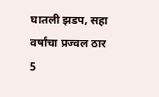घातली झडप, सहा वर्षांचा प्रज्वल ठार
5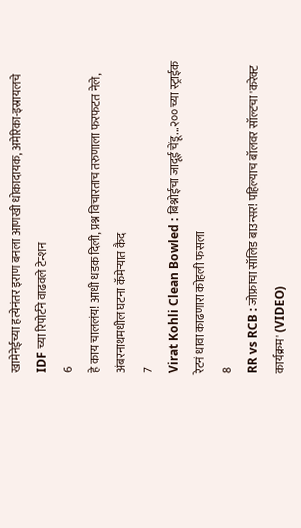खामेनेईच्या हत्येनंतर इराण बनला आणखी धोकादायक, अमेरिका-इस्रायलचे IDF च्या रिपोर्टने वाढवले टेन्शन
6
हे काय चाललंय! आधी धडक दिली, प्रश्न विचारताच तरुणाला फरफटत नेले, अंबरनाथमधील घटना कॅमेऱ्यात कैद
7
Virat Kohli Clean Bowled : बिश्नोईचा जादूई चेंडू...२०० च्या स्ट्राईक रेटनं धावा काढणारा कोहली फसला
8
RR vs RCB : जोफ्राचा सॉलिड बाउन्सर! पहिल्याच बॉलवर सॉल्टचा 'करेक्ट कार्यक्रम' (VIDEO)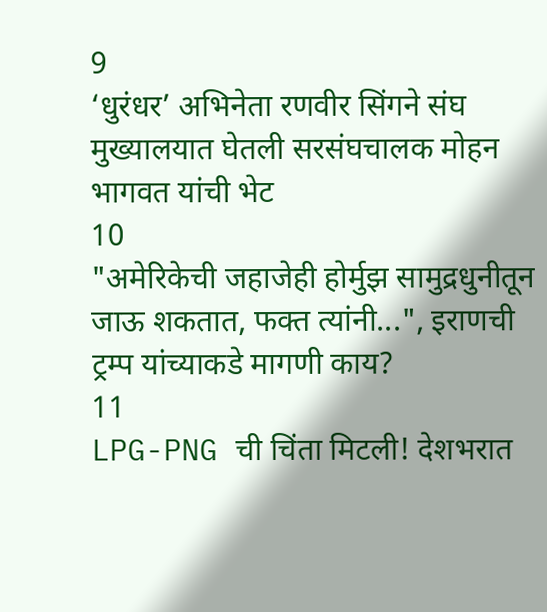9
‘धुरंधर’ अभिनेता रणवीर सिंगने संघ मुख्यालयात घेतली सरसंघचालक मोहन भागवत यांची भेट
10
"अमेरिकेची जहाजेही होर्मुझ सामुद्रधुनीतून जाऊ शकतात, फक्त त्यांनी...", इराणची ट्रम्प यांच्याकडे मागणी काय?
11
LPG-PNG ची चिंता मिटली! देशभरात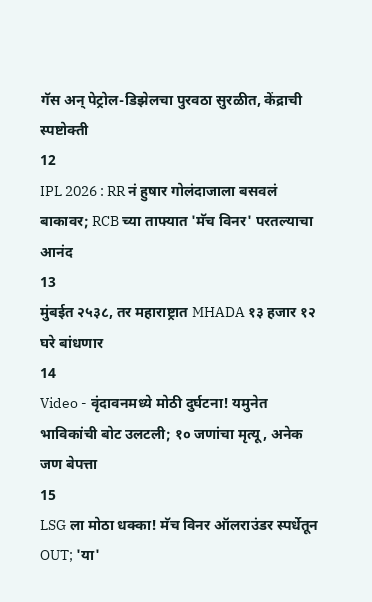गॅस अन् पेट्रोल-डिझेलचा पुरवठा सुरळीत, केंद्राची स्पष्टोक्ती
12
IPL 2026 : RR नं हुषार गोलंदाजाला बसवलं बाकावर; RCB च्या ताफ्यात 'मॅच विनर' परतल्याचा आनंद
13
मुंबईत २५३८, तर महाराष्ट्रात MHADA १३ हजार १२ घरे बांधणार
14
Video - वृंदावनमध्ये मोठी दुर्घटना! यमुनेत भाविकांची बोट उलटली; १० जणांचा मृत्यू, अनेक जण बेपत्ता
15
LSG ला मोठा धक्का! मॅच विनर ऑलराउंडर स्पर्धेतून OUT; 'या'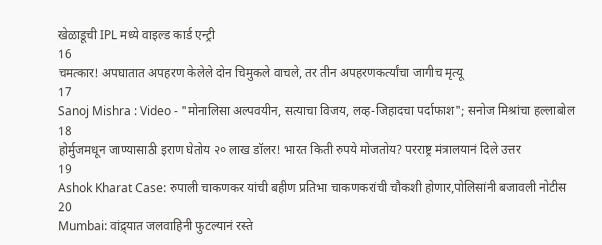खेळाडूची IPL मध्ये वाइल्ड कार्ड एन्ट्री
16
चमत्कार! अपघातात अपहरण केलेले दोन चिमुकले वाचले, तर तीन अपहरणकर्त्यांचा जागीच मृत्यू
17
Sanoj Mishra : Video - "मोनालिसा अल्पवयीन, सत्याचा विजय, लव्ह-जिहादचा पर्दाफाश"; सनोज मिश्रांचा हल्लाबोल
18
होर्मुजमधून जाण्यासाठी इराण घेतोय २० लाख डॉलर! भारत किती रुपये मोजतोय? परराष्ट्र मंत्रालयानं दिले उत्तर
19
Ashok Kharat Case: रुपाली चाकणकर यांची बहीण प्रतिभा चाकणकरांची चौकशी होणार,पोलिसांनी बजावली नोटीस
20
Mumbai: वांद्र्यात जलवाहिनी फुटल्यानं रस्ते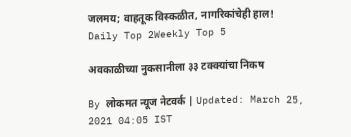जलमय; वाहतूक विस्कळीत, नागरिकांचेही हाल!
Daily Top 2Weekly Top 5

अवकाळीच्या नुकसानीला ३३ टक्क्यांचा निकष

By लोकमत न्यूज नेटवर्क | Updated: March 25, 2021 04:05 IST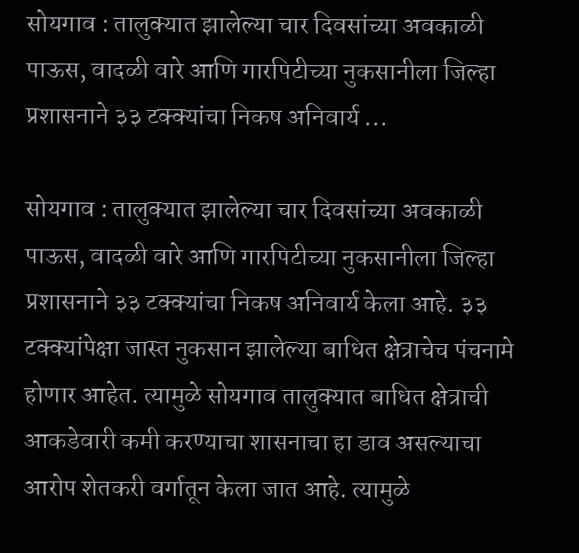सोयगाव : तालुक्यात झालेल्या चार दिवसांच्या अवकाळी पाऊस, वादळी वारे आणि गारपिटीच्या नुकसानीला जिल्हा प्रशासनाने ३३ टक्क्यांचा निकष अनिवार्य ...

सोयगाव : तालुक्यात झालेल्या चार दिवसांच्या अवकाळी पाऊस, वादळी वारे आणि गारपिटीच्या नुकसानीला जिल्हा प्रशासनाने ३३ टक्क्यांचा निकष अनिवार्य केला आहे. ३३ टक्क्यांपेक्षा जास्त नुकसान झालेल्या बाधित क्षेत्राचेच पंचनामे होणार आहेत. त्यामुळे सोयगाव तालुक्यात बाधित क्षेत्राची आकडेवारी कमी करण्याचा शासनाचा हा डाव असल्याचा आरोप शेतकरी वर्गातून केला जात आहे. त्यामुळे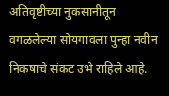अतिवृष्टीच्या नुकसानीतून वगळलेल्या सोयगावला पुन्हा नवीन निकषाचे संकट उभे राहिले आहे.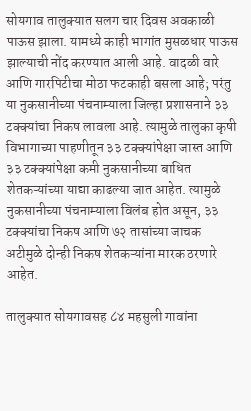सोयगाव तालुक्यात सलग चार दिवस अवकाळी पाऊस झाला. यामध्ये काही भागांत मुसळधार पाऊस झाल्याची नोंद करण्यात आली आहे. वादळी वारे आणि गारपिटीचा मोठा फटकाही बसला आहे; परंतु या नुकसानीच्या पंचनाम्याला जिल्हा प्रशासनाने ३३ टक्क्यांचा निकष लावला आहे. त्यामुळे तालुका कृषी विभागाच्या पाहणीतून ३३ टक्क्यांपेक्षा जास्त आणि ३३ टक्क्यांपेक्षा कमी नुकसानीच्या बाधित शेतकऱ्यांच्या याद्या काढल्या जात आहेत. त्यामुळे नुकसानीच्या पंचनाम्याला विलंब होत असून, ३३ टक्क्यांचा निकष आणि ७२ तासांच्या जाचक अटीमुळे दोन्ही निकष शेतकऱ्यांना मारक ठरणारे आहेत.

तालुक्यात सोयगावसह ८४ महसुली गावांना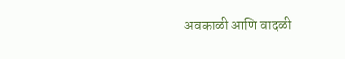अवकाळी आणि वादळी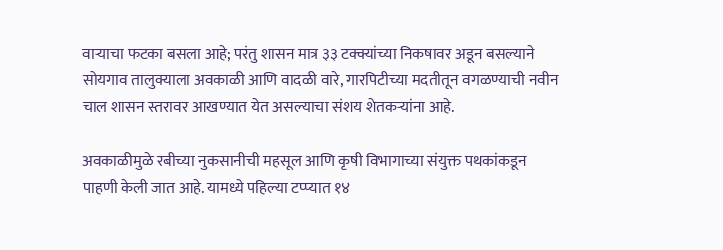वाऱ्याचा फटका बसला आहे; परंतु शासन मात्र ३३ टक्क्यांच्या निकषावर अडून बसल्याने सोयगाव तालुक्याला अवकाळी आणि वादळी वारे, गारपिटीच्या मदतीतून वगळण्याची नवीन चाल शासन स्तरावर आखण्यात येत असल्याचा संशय शेतकऱ्यांना आहे.

अवकाळीमुळे रबीच्या नुकसानीची महसूल आणि कृषी विभागाच्या संयुक्त पथकांकडून पाहणी केली जात आहे. यामध्ये पहिल्या टप्प्यात १४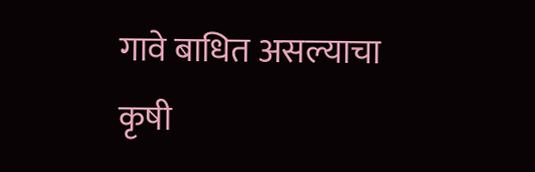गावे बाधित असल्याचा कृषी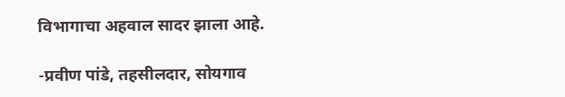विभागाचा अहवाल सादर झाला आहे.

-प्रवीण पांडे, तहसीलदार, सोयगाव